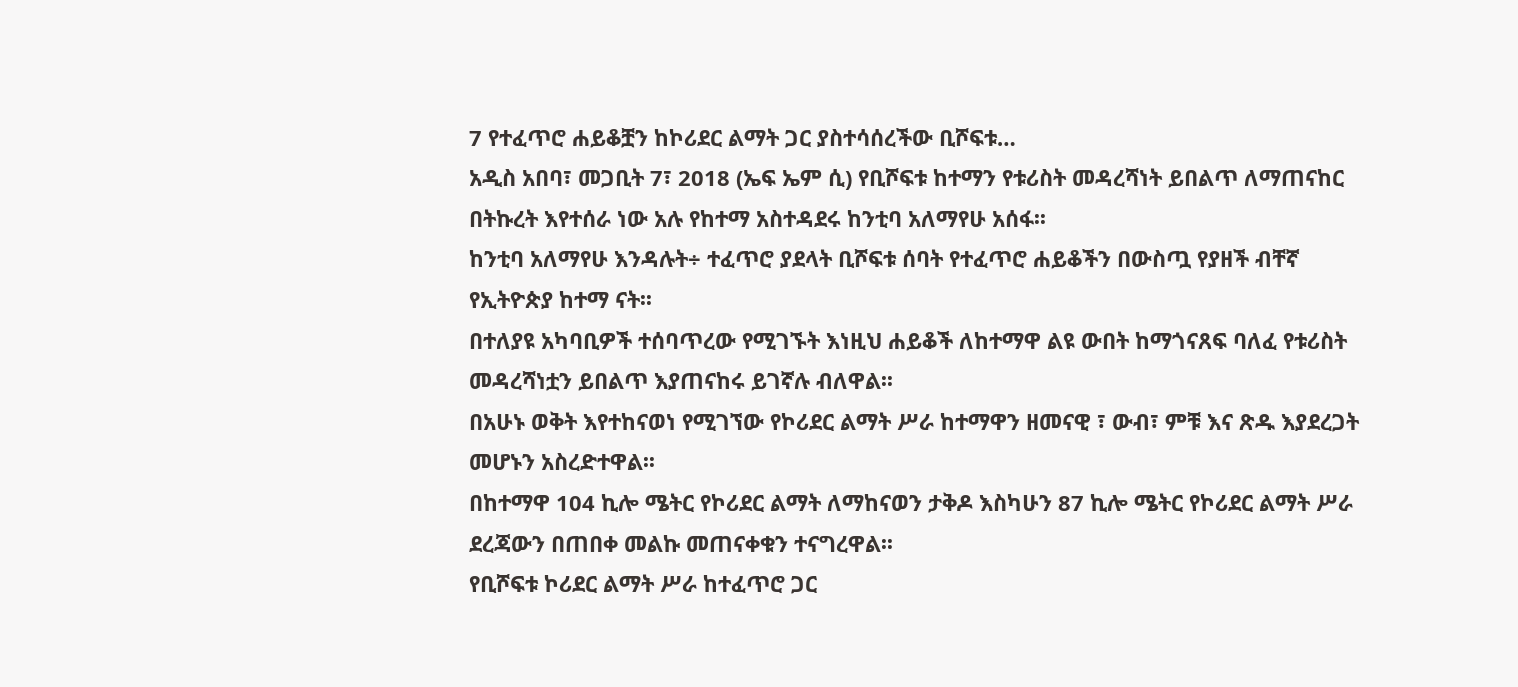7 የተፈጥሮ ሐይቆቿን ከኮሪደር ልማት ጋር ያስተሳሰረችው ቢሾፍቱ…
አዲስ አበባ፣ መጋቢት 7፣ 2018 (ኤፍ ኤም ሲ) የቢሾፍቱ ከተማን የቱሪስት መዳረሻነት ይበልጥ ለማጠናከር በትኩረት እየተሰራ ነው አሉ የከተማ አስተዳደሩ ከንቲባ አለማየሁ አሰፋ፡፡
ከንቲባ አለማየሁ እንዳሉት÷ ተፈጥሮ ያደላት ቢሾፍቱ ሰባት የተፈጥሮ ሐይቆችን በውስጧ የያዘች ብቸኛ የኢትዮጵያ ከተማ ናት፡፡
በተለያዩ አካባቢዎች ተሰባጥረው የሚገኙት እነዚህ ሐይቆች ለከተማዋ ልዩ ውበት ከማጎናጸፍ ባለፈ የቱሪስት መዳረሻነቷን ይበልጥ እያጠናከሩ ይገኛሉ ብለዋል፡፡
በአሁኑ ወቅት እየተከናወነ የሚገኘው የኮሪደር ልማት ሥራ ከተማዋን ዘመናዊ ፣ ውብ፣ ምቹ እና ጽዱ እያደረጋት መሆኑን አስረድተዋል፡፡
በከተማዋ 104 ኪሎ ሜትር የኮሪደር ልማት ለማከናወን ታቅዶ እስካሁን 87 ኪሎ ሜትር የኮሪደር ልማት ሥራ ደረጃውን በጠበቀ መልኩ መጠናቀቁን ተናግረዋል፡፡
የቢሾፍቱ ኮሪደር ልማት ሥራ ከተፈጥሮ ጋር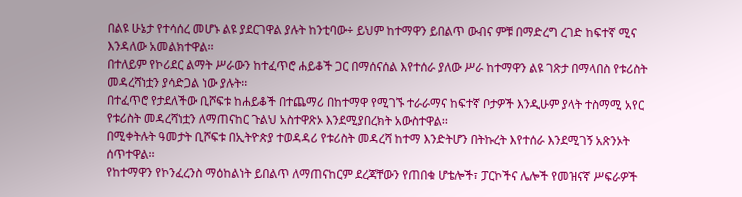በልዩ ሁኔታ የተሳሰረ መሆኑ ልዩ ያደርገዋል ያሉት ከንቲባው÷ ይህም ከተማዋን ይበልጥ ውብና ምቹ በማድረግ ረገድ ከፍተኛ ሚና እንዳለው አመልክተዋል፡፡
በተለይም የኮሪደር ልማት ሥራውን ከተፈጥሮ ሐይቆች ጋር በማሰናሰል እየተሰራ ያለው ሥራ ከተማዋን ልዩ ገጽታ በማላበስ የቱሪስት መዳረሻነቷን ያሳድጋል ነው ያሉት፡፡
በተፈጥሮ የታደለችው ቢሾፍቱ ከሐይቆች በተጨማሪ በከተማዋ የሚገኙ ተራራማና ከፍተኛ ቦታዎች እንዲሁም ያላት ተስማሚ አየር የቱሪስት መዳረሻነቷን ለማጠናከር ጉልህ አስተዋጽኦ እንደሚያበረክት አውስተዋል፡፡
በሚቀትሉት ዓመታት ቢሾፍቱ በኢትዮጵያ ተወዳዳሪ የቱሪስት መዳረሻ ከተማ እንድትሆን በትኩረት እየተሰራ እንደሚገኝ አጽንኦት ሰጥተዋል፡፡
የከተማዋን የኮንፈረንስ ማዕከልነት ይበልጥ ለማጠናከርም ደረጃቸውን የጠበቁ ሆቴሎች፣ ፓርኮችና ሌሎች የመዝናኛ ሥፍራዎች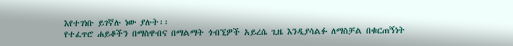እየተገነቡ ይገኛሉ ነው ያሉት፡፡
የተፈጥሮ ሐይቆችን በማስዋብና በማልማት ጎብኚዎች አይረሴ ጊዜ እንዲያሳልፉ ለማስቻል በቁርጠኝነት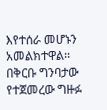እየተሰራ መሆኑን አመልክተዋል፡፡
በቅርቡ ግንባታው የተጀመረው ግዙፉ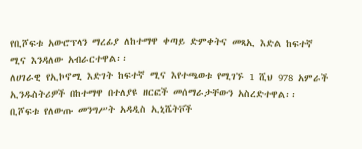የቢሾፍቱ አውሮፕላን ማረፊያ ለከተማዋ ቀጣይ ድምቀትና መጻኢ እድል ከፍተኛ ሚና እንዳለው አብራርተዋል፡፡
ለሀገራዊ የኢኮኖሚ እድገት ከፍተኛ ሚና እየተጫወቱ የሚገኙ 1 ሺህ 978 አምራች ኢንዱስትሪዎች በከተማዋ በተለያዩ ዘርፎች መሰማራታቸውን አስረድተዋል፡፡
ቢሾፍቱ የለውጡ መንግሥት አዳዲስ ኢኒሼትቮች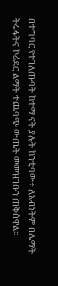በተግባር የተገለጡባት ከተማ ናት ያሉት ከንቲባው÷ ለአብነትም በሌማት ትሩፋትና ኮሪደር ልማት ተጨባጭ ውጤት መመዝገቡን ጠቅሰዋል፡፡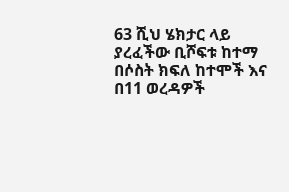63 ሺህ ሄክታር ላይ ያረፈችው ቢሾፍቱ ከተማ በሶስት ክፍለ ከተሞች እና በ11 ወረዳዎች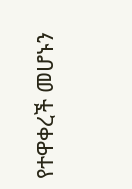የተዋቀረች መሆኑን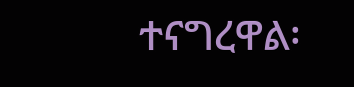ተናግረዋል፡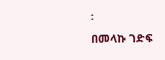፡
በመላኩ ገድፍ